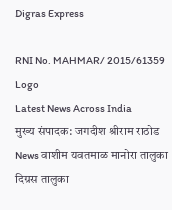Digras Express

RNI No. MAHMAR/ 2015/61359
Logo
Latest News Across India
मुख्य संपादक: जगदीश श्रीराम राठोड
News वाशीम यवतमाळ मानोरा तालुका दिग्रस तालुका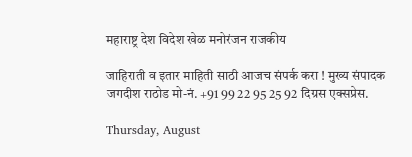महाराष्ट्र देश विदेश खेळ मनोरंजन राजकीय

जाहिराती व इतार माहिती साठी आजच संपर्क करा ! मुख्य संपादक जगदीश राठोड मो-नं. +91 99 22 95 25 92 दिग्रस एक्सप्रेस.

Thursday, August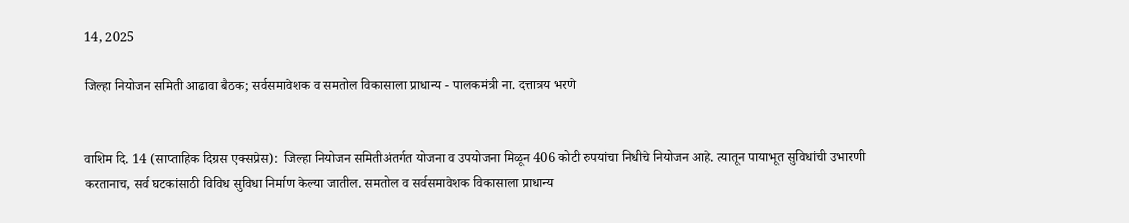14, 2025

जिल्हा नियोजन समिती आढावा बैठक; सर्वसमावेशक व समतोल विकासाला प्राधान्य - पालकमंत्री ना. दत्तात्रय भरणे


वाशिम दि. 14 (साप्ताहिक दिग्रस एक्सप्रेस):  जिल्हा नियोजन समितीअंतर्गत योजना व उपयोजना मिळून 406 कोटी रुपयांचा निधीचे नियोजन आहे. त्यातून पायाभूत सुविधांची उभारणी करतानाच, सर्व घटकांसाठी विविध सुविधा निर्माण केल्या जातील. समतोल व सर्वसमावेशक विकासाला प्राधान्य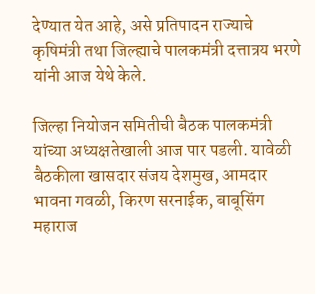देण्यात येत आहे, असे प्रतिपादन राज्याचे कृषिमंत्री तथा जिल्ह्याचे पालकमंत्री दत्तात्रय भरणे यांनी आज येथे केले.

जिल्हा नियोजन समितीची बैठक पालकमंत्री यांच्या अध्यक्षतेखाली आज पार पडली. यावेळी  बैठकीला खासदार संजय देशमुख, आमदार भावना गवळी, किरण सरनाईक, बाबूसिंग महाराज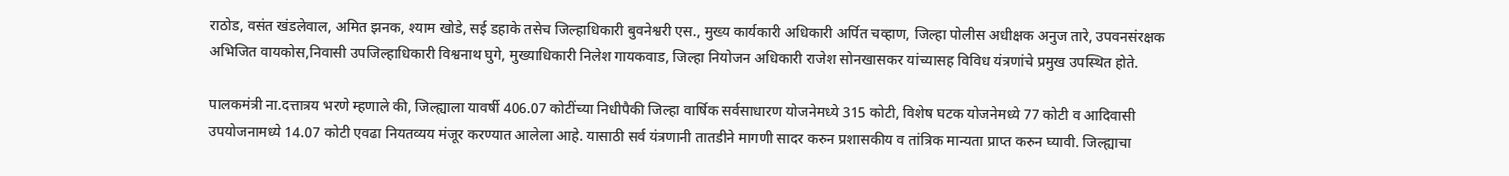राठोड, वसंत खंडलेवाल, अमित झनक, श्याम खोडे, सई डहाके तसेच जिल्हाधिकारी बुवनेश्वरी एस., मुख्य कार्यकारी अधिकारी अर्पित चव्हाण, जिल्हा पोलीस अधीक्षक अनुज तारे, उपवनसंरक्षक अभिजित वायकोस,निवासी उपजिल्हाधिकारी विश्वनाथ घुगे, मुख्याधिकारी निलेश गायकवाड, जिल्हा नियोजन अधिकारी राजेश सोनखासकर यांच्यासह विविध यंत्रणांचे प्रमुख उपस्थित होते.

पालकमंत्री ना.दत्तात्रय भरणे म्हणाले की, जिल्ह्याला यावर्षी 406.07 कोटींच्या निधीपैकी जिल्हा वार्षिक सर्वसाधारण योजनेमध्ये 315 कोटी, विशेष घटक योजनेमध्ये 77 कोटी व आदिवासी उपयोजनामध्ये 14.07 कोटी एवढा नियतव्यय मंजूर करण्यात आलेला आहे. यासाठी सर्व यंत्रणानी तातडीने मागणी सादर करुन प्रशासकीय व तांत्रिक मान्यता प्राप्त करुन घ्यावी. जिल्ह्याचा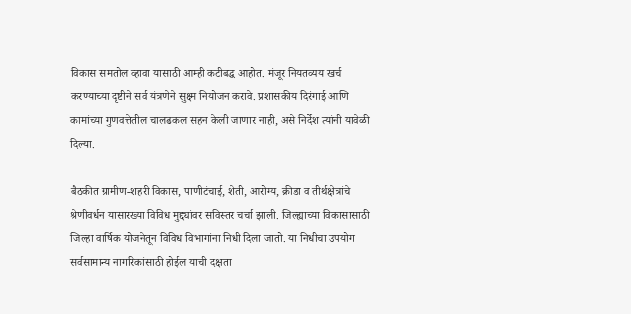विकास समतोल व्हावा यासाठी आम्ही कटीबद्ध आहोत. मंजूर नियतव्यय खर्च करण्याच्या दृष्टीने सर्व यंत्रणेने सुक्ष्म नियोजन करावे. प्रशासकीय दिरंगाई आणि कामांच्या गुणवत्तेतील चालढकल सहन केली जाणार नाही, असे निर्देश त्यांनी यावेळी दिल्या.

बैठकीत ग्रामीण-शहरी विकास, पाणीटंचाई, शेती, आरोग्य, क्रीडा व तीर्थक्षेत्रांचे श्रेणीवर्धन यासारख्या विविध मुद्द्यांवर सविस्तर चर्चा झाली. जिल्ह्याच्या विकासासाठी जिल्हा वार्षिक योजनेतून विविध विभागांना निधी दिला जातो. या निधीचा उपयोग सर्वसामान्य नागरिकांसाठी होईल याची दक्षता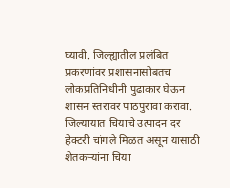घ्यावी. जिल्ह्यातील प्रलंबित प्रकरणांवर प्रशासनासोबतच लोकप्रतिनिधीनी पुढाकार घेऊन शासन स्तरावर पाठपुरावा करावा. जिल्यायात चियाचे उत्पादन दर हेक्टरी चांगले मिळत असून यासाठी शेतकऱ्यांना चिया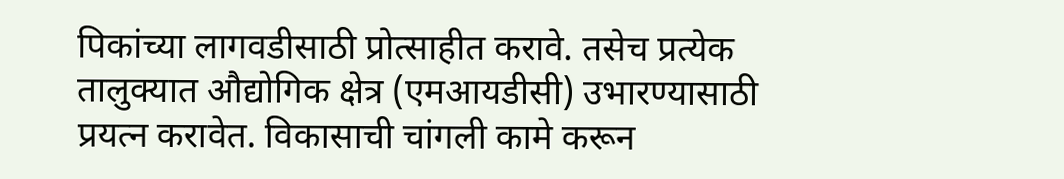पिकांच्या लागवडीसाठी प्रोत्साहीत करावे. तसेच प्रत्येक तालुक्यात औद्योगिक क्षेत्र (एमआयडीसी) उभारण्यासाठी प्रयत्न करावेत. विकासाची चांगली कामे करून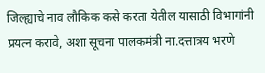जिल्ह्याचे नाव लौकिक कसे करता येतील यासाठी विभागांनी प्रयत्न करावे, अशा सूचना पालकमंत्री ना.दत्तात्रय भरणे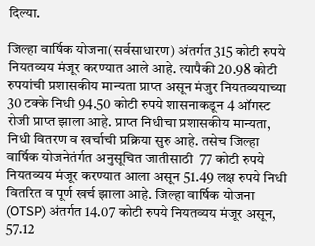दिल्या.

जिल्हा वार्षिक योजना(सर्वसाधारण) अंतर्गत 315 कोटी रुपये नियतव्यय मंजूर करण्यात आले आहे. त्यापैकी 20.98 कोटी रुपयांची प्रशासकीय मान्यता प्राप्त असून मंजुर नियतव्ययाच्या 30 टक्के निधी 94.50 कोटी रुपये शासनाकडून 4 ऑगस्ट रोजी प्राप्त झाला आहे. प्राप्त निधीचा प्रशासकीय मान्यता, निधी वितरण व खर्चाची प्रक्रिया सुरु आहे. तसेच जिल्हा वार्षिक योजनेतंर्गत अनुसूचित जातीसाठी  77 कोटी रुपये नियतव्यय मंजूर करण्यात आला असून 51.49 लक्ष रुपये निधी वितरित व पूर्ण खर्च झाला आहे. जिल्हा वार्षिक योजना (OTSP) अंतर्गत 14.07 कोटी रुपये नियतव्यय मंजूर असून, 57.12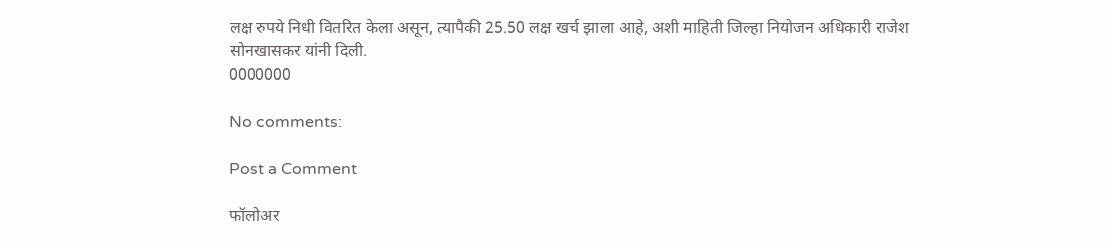लक्ष रुपये निधी वितरित केला असून, त्यापैकी 25.50 लक्ष खर्च झाला आहे, अशी माहिती जिल्हा नियोजन अधिकारी राजेश सोनखासकर यांनी दिली.
0000000

No comments:

Post a Comment

फॉलोअर